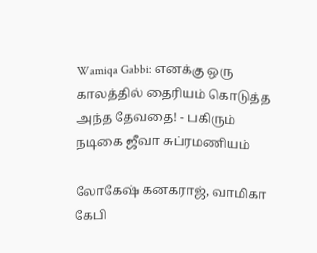Wamiqa Gabbi: எனக்கு ஒரு காலத்தில் தைரியம் கொடுத்த அந்த தேவதை! - பகிரும் நடிகை ஜீவா சுப்ரமணியம்

லோகேஷ் கனகராஜ், வாமிகா கேபி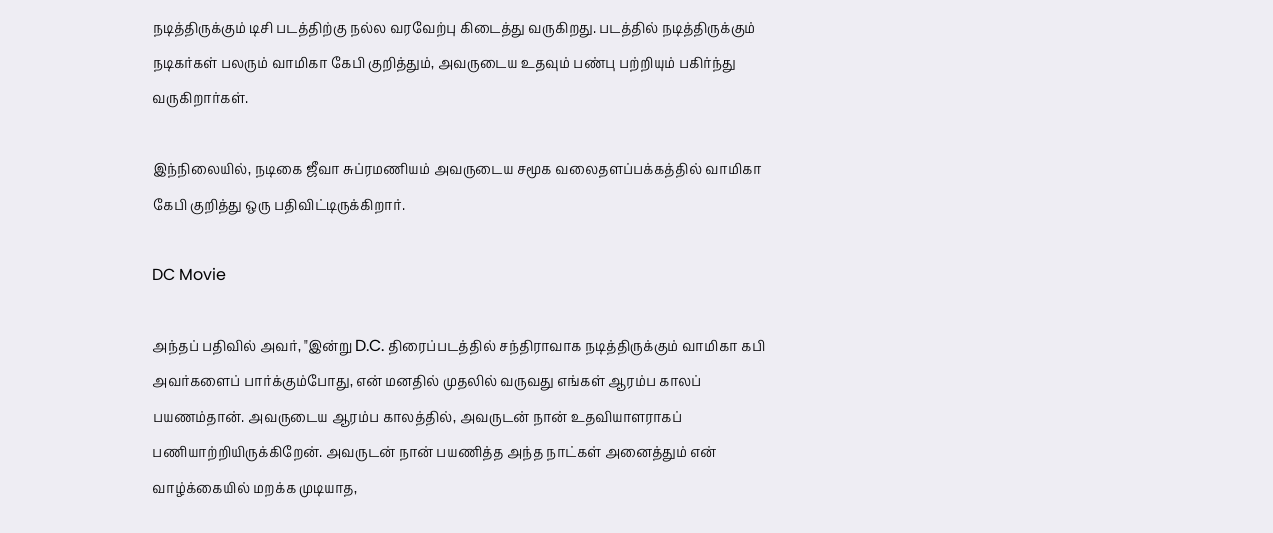நடித்திருக்கும் டிசி படத்திற்கு நல்ல வரவேற்பு கிடைத்து வருகிறது. படத்தில் நடித்திருக்கும் நடிகர்கள் பலரும் வாமிகா கேபி குறித்தும், அவருடைய உதவும் பண்பு பற்றியும் பகிர்ந்து வருகிறார்கள்.

இந்நிலையில், நடிகை ஜீவா சுப்ரமணியம் அவருடைய சமூக வலைதளப்பக்கத்தில் வாமிகா கேபி குறித்து ஒரு பதிவிட்டிருக்கிறார்.

DC Movie

அந்தப் பதிவில் அவர், "இன்று D.C. திரைப்படத்தில் சந்திராவாக நடித்திருக்கும் வாமிகா கபி அவர்களைப் பார்க்கும்போது, என் மனதில் முதலில் வருவது எங்கள் ஆரம்ப காலப் பயணம்தான். அவருடைய ஆரம்ப காலத்தில், அவருடன் நான் உதவியாளராகப் பணியாற்றியிருக்கிறேன். அவருடன் நான் பயணித்த அந்த நாட்கள் அனைத்தும் என் வாழ்க்கையில் மறக்க முடியாத,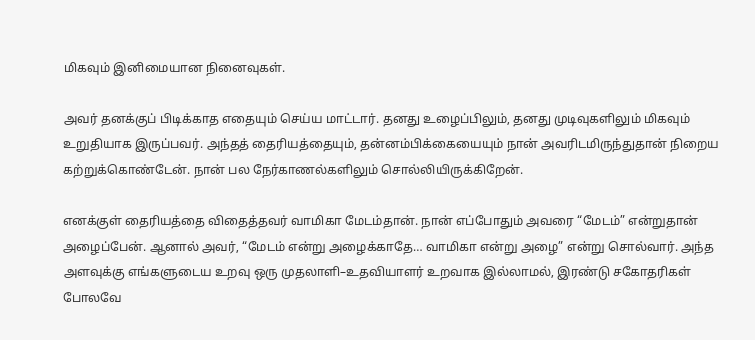மிகவும் இனிமையான நினைவுகள்.

அவர் தனக்குப் பிடிக்காத எதையும் செய்ய மாட்டார். தனது உழைப்பிலும், தனது முடிவுகளிலும் மிகவும் உறுதியாக இருப்பவர். அந்தத் தைரியத்தையும், தன்னம்பிக்கையையும் நான் அவரிடமிருந்துதான் நிறைய கற்றுக்கொண்டேன். நான் பல நேர்காணல்களிலும் சொல்லியிருக்கிறேன்.

எனக்குள் தைரியத்தை விதைத்தவர் வாமிகா மேடம்தான். நான் எப்போதும் அவரை “மேடம்” என்றுதான் அழைப்பேன். ஆனால் அவர், “மேடம் என்று அழைக்காதே… வாமிகா என்று அழை” என்று சொல்வார். அந்த அளவுக்கு எங்களுடைய உறவு ஒரு முதலாளி–உதவியாளர் உறவாக இல்லாமல், இரண்டு சகோதரிகள் போலவே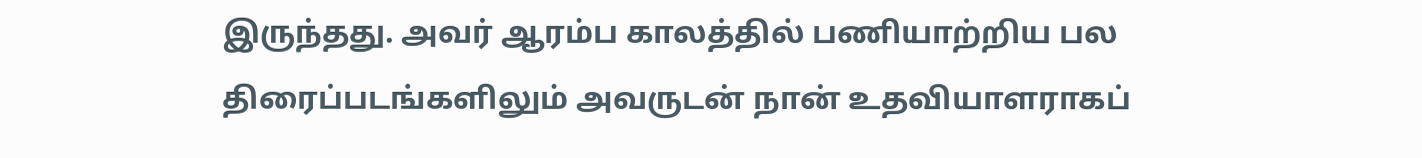இருந்தது. அவர் ஆரம்ப காலத்தில் பணியாற்றிய பல திரைப்படங்களிலும் அவருடன் நான் உதவியாளராகப்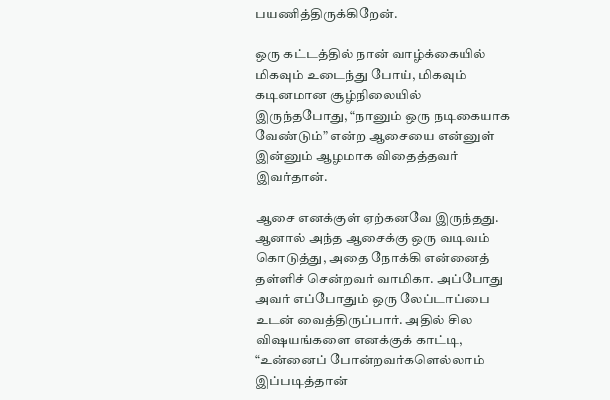பயணித்திருக்கிறேன்.

ஒரு கட்டத்தில் நான் வாழ்க்கையில் மிகவும் உடைந்து போய், மிகவும் கடினமான சூழ்நிலையில் இருந்தபோது, “நானும் ஒரு நடிகையாக வேண்டும்” என்ற ஆசையை என்னுள் இன்னும் ஆழமாக விதைத்தவர் இவர்தான்.

ஆசை எனக்குள் ஏற்கனவே இருந்தது. ஆனால் அந்த ஆசைக்கு ஒரு வடிவம் கொடுத்து, அதை நோக்கி என்னைத் தள்ளிச் சென்றவர் வாமிகா. அப்போது அவர் எப்போதும் ஒரு லேப்டாப்பை உடன் வைத்திருப்பார். அதில் சில விஷயங்களை எனக்குக் காட்டி, “உன்னைப் போன்றவர்களெல்லாம் இப்படித்தான்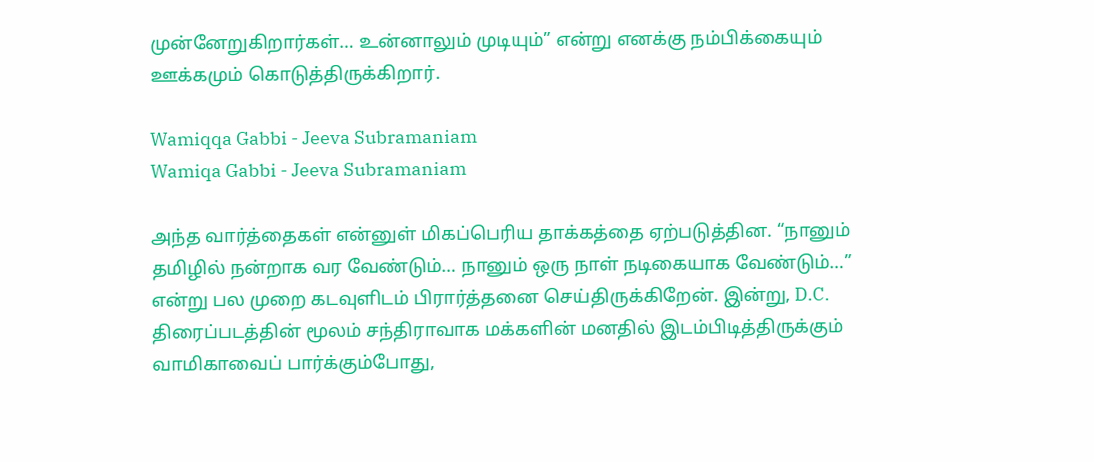முன்னேறுகிறார்கள்… உன்னாலும் முடியும்” என்று எனக்கு நம்பிக்கையும் ஊக்கமும் கொடுத்திருக்கிறார்.

Wamiqqa Gabbi - Jeeva Subramaniam
Wamiqa Gabbi - Jeeva Subramaniam

அந்த வார்த்தைகள் என்னுள் மிகப்பெரிய தாக்கத்தை ஏற்படுத்தின. “நானும் தமிழில் நன்றாக வர வேண்டும்… நானும் ஒரு நாள் நடிகையாக வேண்டும்…” என்று பல முறை கடவுளிடம் பிரார்த்தனை செய்திருக்கிறேன். இன்று, D.C. திரைப்படத்தின் மூலம் சந்திராவாக மக்களின் மனதில் இடம்பிடித்திருக்கும் வாமிகாவைப் பார்க்கும்போது,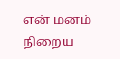என் மனம் நிறைய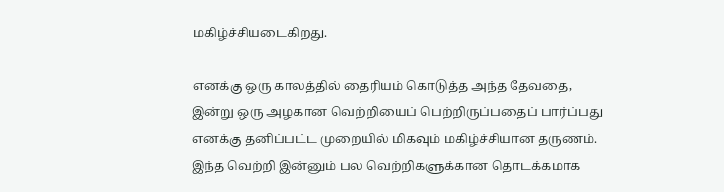மகிழ்ச்சியடைகிறது.

எனக்கு ஒரு காலத்தில் தைரியம் கொடுத்த அந்த தேவதை, இன்று ஒரு அழகான வெற்றியைப் பெற்றிருப்பதைப் பார்ப்பது எனக்கு தனிப்பட்ட முறையில் மிகவும் மகிழ்ச்சியான தருணம். இந்த வெற்றி இன்னும் பல வெற்றிகளுக்கான தொடக்கமாக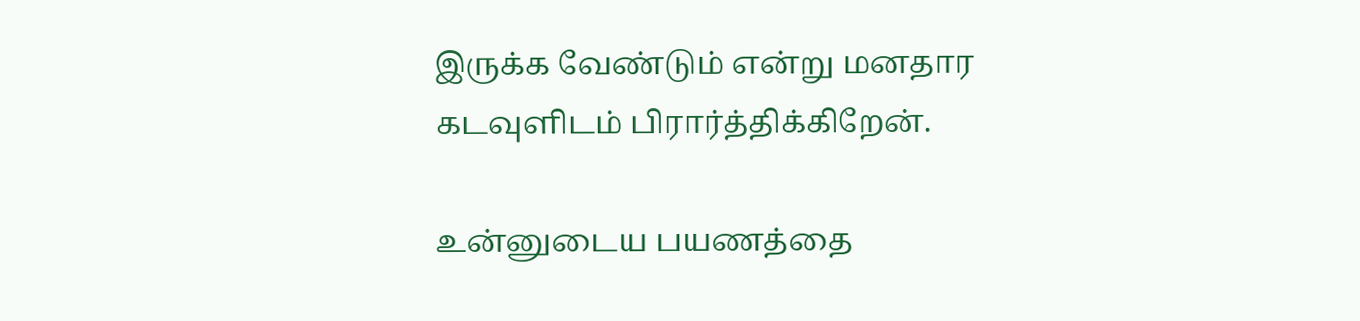இருக்க வேண்டும் என்று மனதார கடவுளிடம் பிரார்த்திக்கிறேன்.

உன்னுடைய பயணத்தை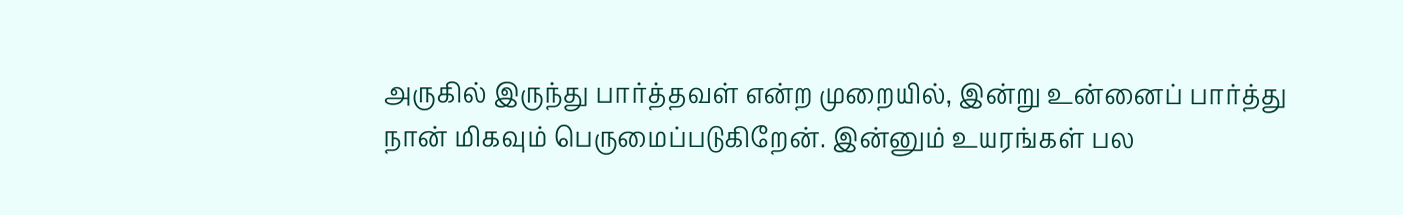அருகில் இருந்து பார்த்தவள் என்ற முறையில், இன்று உன்னைப் பார்த்து நான் மிகவும் பெருமைப்படுகிறேன். இன்னும் உயரங்கள் பல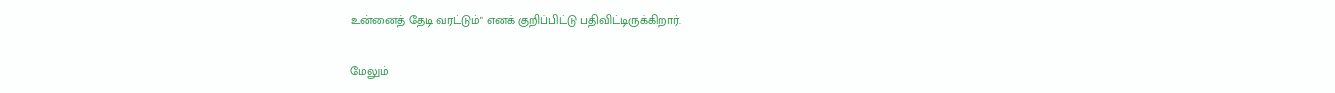உன்னைத் தேடி வரட்டும்" எனக் குறிப்பிட்டு பதிவிட்டிருக்கிறார்.

மேலும்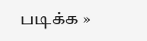படிக்க »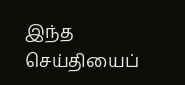இந்த செய்தியைப்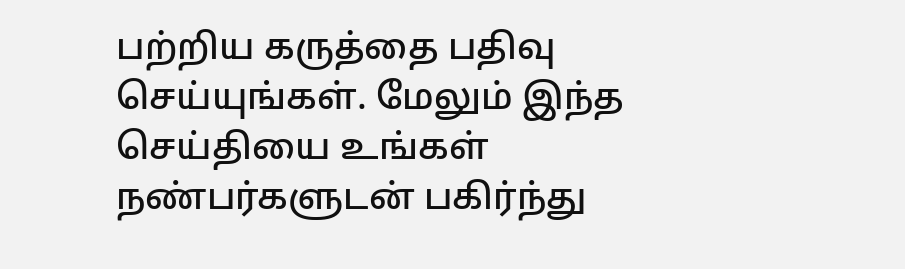பற்றிய கருத்தை பதிவு செய்யுங்கள். மேலும் இந்த செய்தியை உங்கள் நண்பர்களுடன் பகிர்ந்து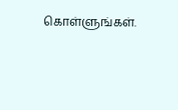கொள்ளுங்கள்.